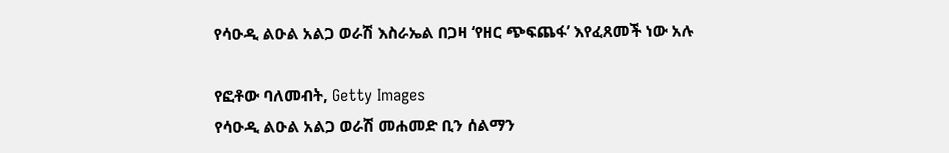የሳዑዲ ልዑል አልጋ ወራሽ እስራኤል በጋዛ ‘የዘር ጭፍጨፋ’ እየፈጸመች ነው አሉ

የፎቶው ባለመብት, Getty Images
የሳዑዲ ልዑል አልጋ ወራሽ መሐመድ ቢን ሰልማን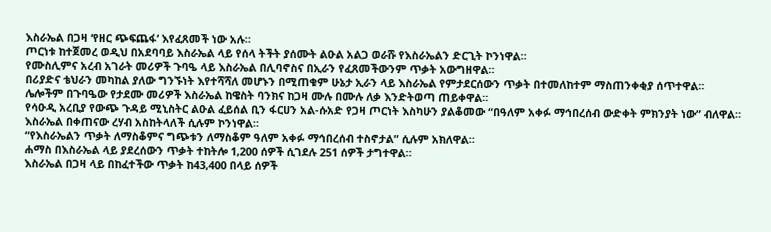እስራኤል በጋዛ ‘የዘር ጭፍጨፋ’ እየፈጸመች ነው አሉ።
ጦርነቱ ከተጀመረ ወዲህ በአደባባይ እስራኤል ላይ የሰላ ትችት ያሰሙት ልዑል አልጋ ወራሹ የእስራኤልን ድርጊት ኮንነዋል።
የሙስሊምና አረብ አገራት መሪዎች ጉባዔ ላይ እስራኤል በሊባኖስና በኢራን የፈጸመችውንም ጥቃት አውግዘዋል።
በሪያድና ቴህራን መካከል ያለው ግንኙነት እየተሻሻለ መሆኑን በሚጠቁም ሁኔታ ኢራን ላይ እስራኤል የምታደርሰውን ጥቃት በተመለከተም ማስጠንቀቂያ ሰጥተዋል።
ሌሎችም በጉባዔው የታደሙ መሪዎች እስራኤል ከዌስት ባንክና ከጋዛ ሙሉ በሙሉ ለቃ እንድትወጣ ጠይቀዋል።
የሳዑዲ አረቢያ የውጭ ጉዳይ ሚኒስትር ልዑል ፈይሰል ቢን ፋርሀን አል-ሱአድ የጋዛ ጦርነት እስካሁን ያልቆመው “በዓለም አቀፉ ማኅበረሰብ ውድቀት ምክንያት ነው” ብለዋል።
እስራኤል በቀጠናው ረሃብ አስከትላለች ሲሉም ኮንነዋል።
“የእስራኤልን ጥቃት ለማስቆምና ግጭቱን ለማስቆም ዓለም አቀፉ ማኅበረሰብ ተስኖታል” ሲሉም አክለዋል።
ሐማስ በእስራኤል ላይ ያደረሰውን ጥቃት ተከትሎ 1,200 ሰዎች ሲገደሉ 251 ሰዎች ታግተዋል።
እስራኤል በጋዛ ላይ በከፈተችው ጥቃት ከ43,400 በላይ ሰዎች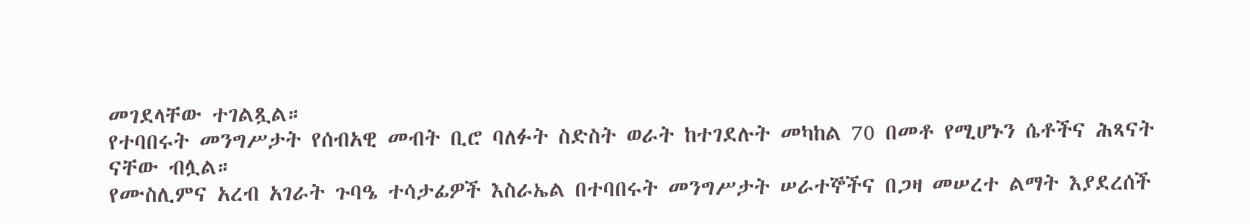መገደላቸው ተገልጿል።
የተባበሩት መንግሥታት የሰብአዊ መብት ቢሮ ባለፉት ስድስት ወራት ከተገደሉት መካከል 70 በመቶ የሚሆኑን ሴቶችና ሕጻናት ናቸው ብሏል።
የሙስሊምና አረብ አገራት ጉባዔ ተሳታፊዎች እስራኤል በተባበሩት መንግሥታት ሠራተኞችና በጋዛ መሠረተ ልማት እያደረሰች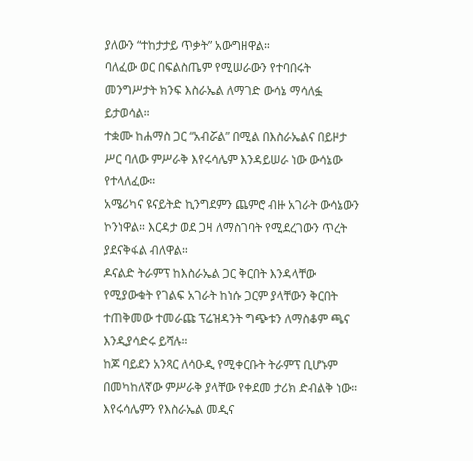ያለውን “ተከታታይ ጥቃት” አውግዘዋል።
ባለፈው ወር በፍልስጤም የሚሠራውን የተባበሩት መንግሥታት ክንፍ እስራኤል ለማገድ ውሳኔ ማሳለፏ ይታወሳል።
ተቋሙ ከሐማስ ጋር “አብሯል” በሚል በእስራኤልና በይዞታ ሥር ባለው ምሥራቅ እየሩሳሌም እንዳይሠራ ነው ውሳኔው የተላለፈው።
አሜሪካና ዩናይትድ ኪንግደምን ጨምሮ ብዙ አገራት ውሳኔውን ኮንነዋል። እርዳታ ወደ ጋዛ ለማስገባት የሚደረገውን ጥረት ያደናቅፋል ብለዋል።
ዶናልድ ትራምፕ ከእስራኤል ጋር ቅርበት እንዳላቸው የሚያውቁት የገልፍ አገራት ከነሱ ጋርም ያላቸውን ቅርበት ተጠቅመው ተመራጩ ፕሬዝዳንት ግጭቱን ለማስቆም ጫና እንዲያሳድሩ ይሻሉ።
ከጆ ባይደን አንጻር ለሳዑዲ የሚቀርቡት ትራምፕ ቢሆኑም በመካከለኛው ምሥራቅ ያላቸው የቀደመ ታሪክ ድብልቅ ነው።
እየሩሳሌምን የእስራኤል መዲና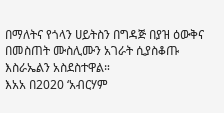በማለትና የጎላን ሀይትስን በግዳጅ በያዝ ዕውቅና በመስጠት ሙስሊሙን አገራት ሲያስቆጡ እስራኤልን አስደስተዋል።
እአአ በ2020 ‘አብርሃም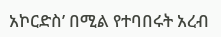አኮርድስ’ በሚል የተባበሩት አረብ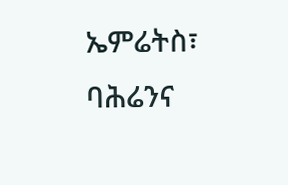ኤምሬትስ፣ ባሕሬንና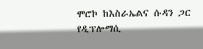ሞሮኮ ከእስራኤልና ሱዳን ጋር የዲፕሎማሲ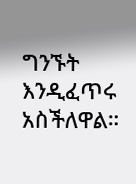ግንኙት እንዲፈጥሩ አስችለዋል።